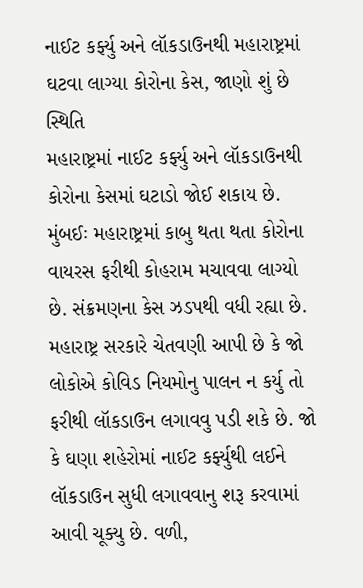નાઈટ કર્ફ્યુ અને લૉકડાઉનથી મહારાષ્ટ્રમાં ઘટવા લાગ્યા કોરોના કેસ, જાણો શું છે સ્થિતિ
મહારાષ્ટ્રમાં નાઈટ કર્ફ્યુ અને લૉકડાઉનથી કોરોના કેસમાં ઘટાડો જોઈ શકાય છે.
મુંબઈઃ મહારાષ્ટ્રમાં કાબુ થતા થતા કોરોના વાયરસ ફરીથી કોહરામ મચાવવા લાગ્યો છે. સંક્રમણના કેસ ઝડપથી વધી રહ્યા છે. મહારાષ્ટ્ર સરકારે ચેતવણી આપી છે કે જો લોકોએ કોવિડ નિયમોનુ પાલન ન કર્યુ તો ફરીથી લૉકડાઉન લગાવવુ પડી શકે છે. જો કે ઘણા શહેરોમાં નાઈટ કર્ફ્યુથી લઈને લૉકડાઉન સુધી લગાવવાનુ શરૂ કરવામાં આવી ચૂક્યુ છે. વળી,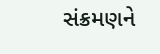સંક્રમણને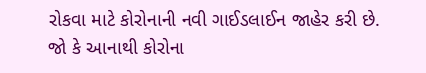રોકવા માટે કોરોનાની નવી ગાઈડલાઈન જાહેર કરી છે. જો કે આનાથી કોરોના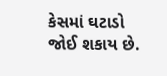કેસમાં ઘટાડો જોઈ શકાય છે.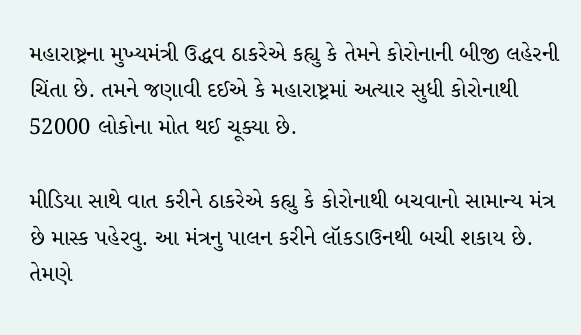મહારાષ્ટ્રના મુખ્યમંત્રી ઉદ્ધવ ઠાકરેએ કહ્યુ કે તેમને કોરોનાની બીજી લહેરની ચિંતા છે. તમને જણાવી દઈએ કે મહારાષ્ટ્રમાં અત્યાર સુધી કોરોનાથી 52000 લોકોના મોત થઈ ચૂક્યા છે.

મીડિયા સાથે વાત કરીને ઠાકરેએ કહ્યુ કે કોરોનાથી બચવાનો સામાન્ય મંત્ર છે માસ્ક પહેરવુ. આ મંત્રનુ પાલન કરીને લૉકડાઉનથી બચી શકાય છે. તેમણે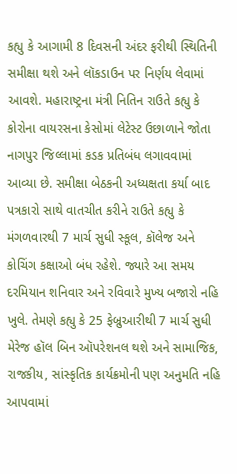કહ્યુ કે આગામી 8 દિવસની અંદર ફરીથી સ્થિતિની સમીક્ષા થશે અને લૉકડાઉન પર નિર્ણય લેવામાં આવશે. મહારાષ્ટ્રના મંત્રી નિતિન રાઉતે કહ્યુ કે કોરોના વાયરસના કેસોમાં લેટેસ્ટ ઉછાળાને જોતા નાગપુર જિલ્લામાં કડક પ્રતિબંધ લગાવવામાં આવ્યા છે. સમીક્ષા બેઠકની અધ્યક્ષતા કર્યા બાદ પત્રકારો સાથે વાતચીત કરીને રાઉતે કહ્યુ કે મંગળવારથી 7 માર્ચ સુધી સ્કૂલ, કૉલેજ અને કોચિંગ કક્ષાઓ બંધ રહેશે. જ્યારે આ સમય દરમિયાન શનિવાર અને રવિવારે મુખ્ય બજારો નહિ ખુલે. તેમણે કહ્યુ કે 25 ફેબ્રુઆરીથી 7 માર્ચ સુધી મેરેજ હૉલ બિન ઑપરેશનલ થશે અને સામાજિક, રાજકીય, સાંસ્કૃતિક કાર્યક્રમોની પણ અનુમતિ નહિ આપવામાં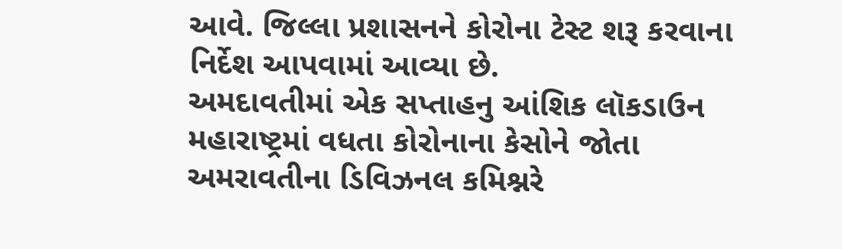આવે. જિલ્લા પ્રશાસનને કોરોના ટેસ્ટ શરૂ કરવાના નિર્દેશ આપવામાં આવ્યા છે.
અમદાવતીમાં એક સપ્તાહનુ આંશિક લૉકડાઉન
મહારાષ્ટ્રમાં વધતા કોરોનાના કેસોને જોતા અમરાવતીના ડિવિઝનલ કમિશ્નરે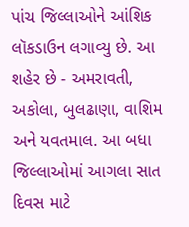પાંચ જિલ્લાઓને આંશિક લૉકડાઉન લગાવ્યુ છે. આ શહેર છે - અમરાવતી, અકોલા, બુલઢાણા, વાશિમ અને યવતમાલ. આ બધા જિલ્લાઓમાં આગલા સાત દિવસ માટે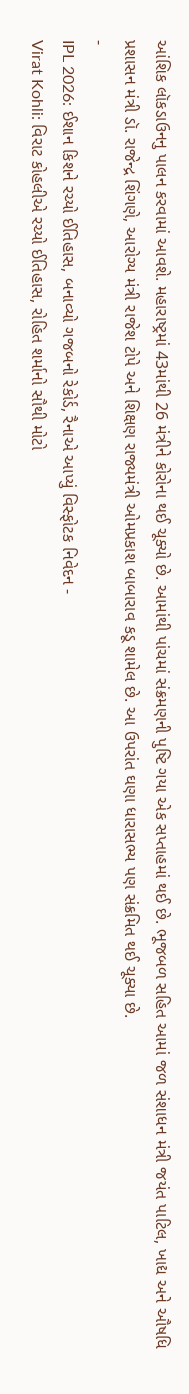આંશિક લૉકડાઉનનુ પાલન કરવામાં આવશે. મહારાષ્ટ્રમાં 43માંથી 26 મંત્રીને કોરોના થઈ ચૂક્યો છે. આમાંથી પાંચમાં સંક્રમણની પુષ્ટિ ગયા એક સપ્તાહમાં થઈ છે. ભૂજબળ સહિત આમાં જળ સંશાધન મંત્રી જયંત પાટિલ, ખાદ્ય અને ઔષધિ પ્રશાસન મંત્રી ડૉ. રાજેન્દ્ર શિંગણે, આરોગ્ય મંત્રી રાજેશ ટોપે અને શિક્ષણ રાજ્યમંત્રી ઓમપ્રકાશ બાબારાવ કડૂ શામેલ છે. આ ઉપરાંત ઘણા ધારાસભ્ય પણ સંક્રમિત થઈ ચૂક્યા છે.
-
IPL 2026: ઈશાન કિશને રચ્યો ઈતિહાસ, બનાવ્યો ગજબનો રેકોર્ડ, રૈનાએ આપ્યું વિસ્ફોટક નિવેદન -
Virat Kohli: વિરાટ કોહલીએ રચ્યો ઈતિહાસ, રોહિત શર્માનો સૌથી મોટો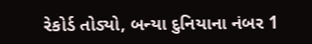રેકોર્ડ તોડ્યો, બન્યા દુનિયાના નંબર 1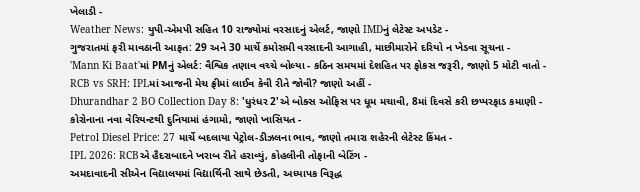ખેલાડી -
Weather News: યુપી-એમપી સહિત 10 રાજ્યોમાં વરસાદનું એલર્ટ, જાણો IMDનું લેટેસ્ટ અપડેટ -
ગુજરાતમાં ફરી માવઠાની આફત: 29 અને 30 માર્ચે કમોસમી વરસાદની આગાહી, માછીમારોને દરિયો ન ખેડવા સૂચના -
'Mann Ki Baat'માં PMનું એલર્ટ: વૈશ્વિક તણાવ વચ્ચે બોલ્યા - કઠિન સમયમાં દેશહિત પર ફોકસ જરૂરી, જાણો 5 મોટી વાતો -
RCB vs SRH: IPLમાં આજની મેચ ફ્રીમાં લાઈવ કેવી રીતે જોવી? જાણો અહીં -
Dhurandhar 2 BO Collection Day 8: 'ધુરંધર 2'એ બોક્સ ઓફિસ પર ધૂમ મચાવી, 8માં દિવસે કરી છપ્પરફાડ કમાણી -
કોરોનાના નવા વેરિયન્ટથી દુનિયામાં હંગામો, જાણો ખાસિયત -
Petrol Diesel Price: 27 માર્ચે બદલાયા પેટ્રોલ-ડીઝલના ભાવ, જાણો તમારા શહેરની લેટેસ્ટ કિંમત -
IPL 2026: RCBએ હૈદરાબાદને ખરાબ રીતે હરાવ્યું, કોહલીની તોફાની બેટિંગ -
અમદાવાદની સીએન વિદ્યાલયમાં વિદ્યાર્થિની સાથે છેડતી, અધ્યાપક વિરૂદ્ધ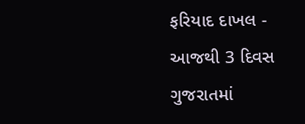ફરિયાદ દાખલ -
આજથી 3 દિવસ ગુજરાતમાં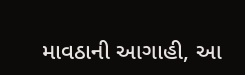માવઠાની આગાહી, આ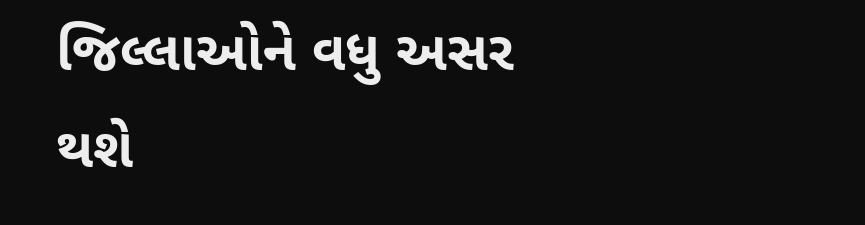જિલ્લાઓને વધુ અસર થશે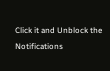Click it and Unblock the Notifications